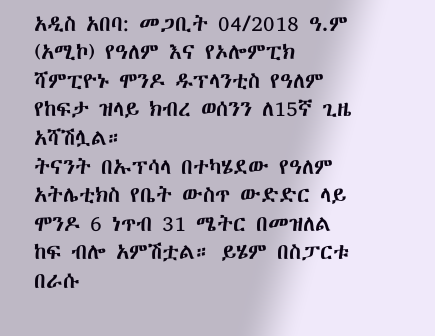አዲስ አበባ: መጋቢት 04/2018 ዓ.ም (አሚኮ) የዓለም እና የኦሎምፒክ ሻምፒዮኑ ሞንዶ ዱፕላንቲስ የዓለም የከፍታ ዝላይ ክብረ ወሰንን ለ15ኛ ጊዜ አሻሽሏል።
ትናንት በኡፕሳላ በተካሄደው የዓለም አትሌቲክስ የቤት ውስጥ ውድድር ላይ ሞንዶ 6 ነጥብ 31 ሜትር በመዝለል ከፍ ብሎ አምሽቷል። ይሄም በስፓርቱ በራሱ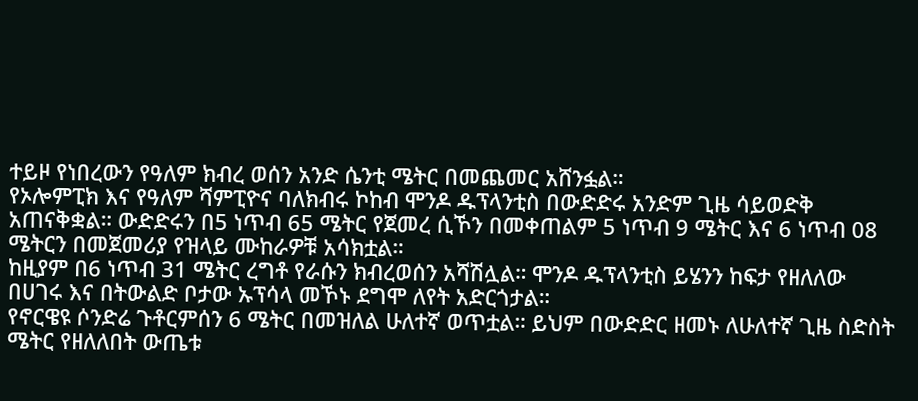ተይዞ የነበረውን የዓለም ክብረ ወሰን አንድ ሴንቲ ሜትር በመጨመር አሸንፏል።
የኦሎምፒክ እና የዓለም ሻምፒዮና ባለክብሩ ኮከብ ሞንዶ ዱፕላንቲስ በውድድሩ አንድም ጊዜ ሳይወድቅ አጠናቅቋል። ውድድሩን በ5 ነጥብ 65 ሜትር የጀመረ ሲኾን በመቀጠልም 5 ነጥብ 9 ሜትር እና 6 ነጥብ 08 ሜትርን በመጀመሪያ የዝላይ ሙከራዎቹ አሳክቷል።
ከዚያም በ6 ነጥብ 31 ሜትር ረግቶ የራሱን ክብረወሰን አሻሽሏል። ሞንዶ ዱፕላንቲስ ይሄንን ከፍታ የዘለለው በሀገሩ እና በትውልድ ቦታው ኡፕሳላ መኾኑ ደግሞ ለየት አድርጎታል።
የኖርዌዩ ሶንድሬ ጉቶርምሰን 6 ሜትር በመዝለል ሁለተኛ ወጥቷል። ይህም በውድድር ዘመኑ ለሁለተኛ ጊዜ ስድስት ሜትር የዘለለበት ውጤቱ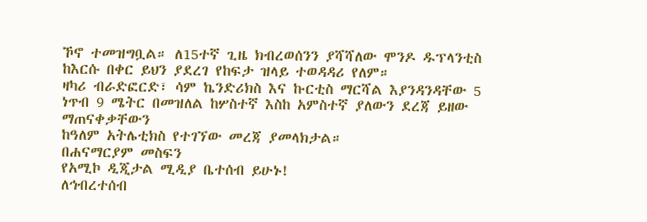ኾኖ ተመዝግቧል። ለ15ተኛ ጊዜ ክብረወሰንን ያሻሻለው ሞንዶ ዱፕላንቲስ ከእርሱ በቀር ይህን ያደረገ የከፍታ ዝላይ ተወዳዳሪ የለም።
ዛካሪ ብራድፎርድ፣ ሳም ኬንድሪክስ እና ኩርቲስ ማርሻል እያንዳንዳቸው 5 ነጥብ 9 ሜትር በመዝለል ከሦስተኛ እስከ አምስተኛ ያለውን ደረጃ ይዘው ማጠናቀቃቸውን
ከዓለም አትሌቲክስ የተገኘው መረጃ ያመላክታል።
በሐናማርያም መስፍን
የአሚኮ ዲጂታል ሚዲያ ቤተሰብ ይሁኑ!
ለኅብረተሰብ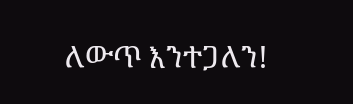ለውጥ እንተጋለን!